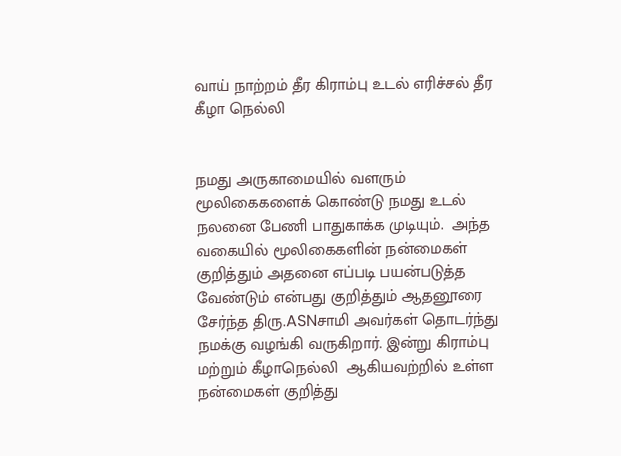வாய் நாற்றம் தீர கிராம்பு உடல் எரிச்சல் தீர கீழா நெல்லி


நமது அருகாமையில் வளரும் மூலிகைகளைக் கொண்டு நமது உடல் நலனை பேணி பாதுகாக்க முடியும்.  அந்த வகையில் மூலிகைகளின் நன்மைகள் குறித்தும் அதனை எப்படி பயன்படுத்த வேண்டும் என்பது குறித்தும் ஆதனூரை சேர்ந்த திரு.ASNசாமி அவர்கள் தொடர்ந்து நமக்கு வழங்கி வருகிறார். இன்று கிராம்பு மற்றும் கீழாநெல்லி  ஆகியவற்றில் உள்ள நன்மைகள் குறித்து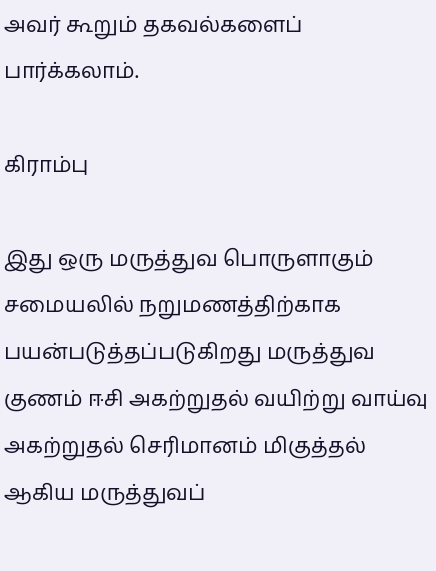அவர் கூறும் தகவல்களைப் பார்க்கலாம்.

கிராம்பு

இது ஒரு மருத்துவ பொருளாகும் சமையலில் நறுமணத்திற்காக பயன்படுத்தப்படுகிறது மருத்துவ குணம் ஈசி அகற்றுதல் வயிற்று வாய்வு அகற்றுதல் செரிமானம் மிகுத்தல் ஆகிய மருத்துவப்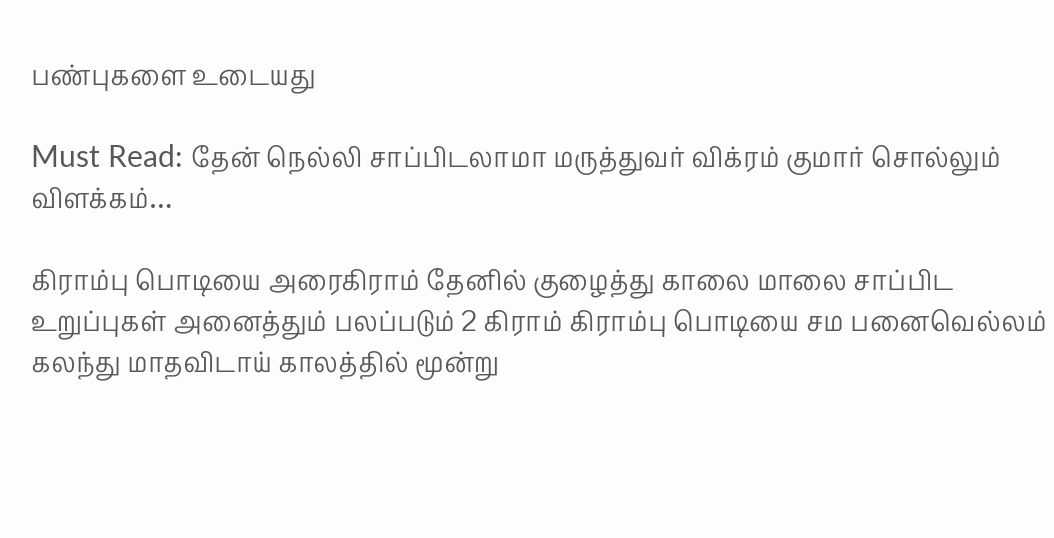பண்புகளை உடையது

Must Read: தேன் நெல்லி சாப்பிடலாமா மருத்துவர் விக்ரம் குமார் சொல்லும் விளக்கம்…

கிராம்பு பொடியை அரைகிராம் தேனில் குழைத்து காலை மாலை சாப்பிட உறுப்புகள் அனைத்தும் பலப்படும் 2 கிராம் கிராம்பு பொடியை சம பனைவெல்லம் கலந்து மாதவிடாய் காலத்தில் மூன்று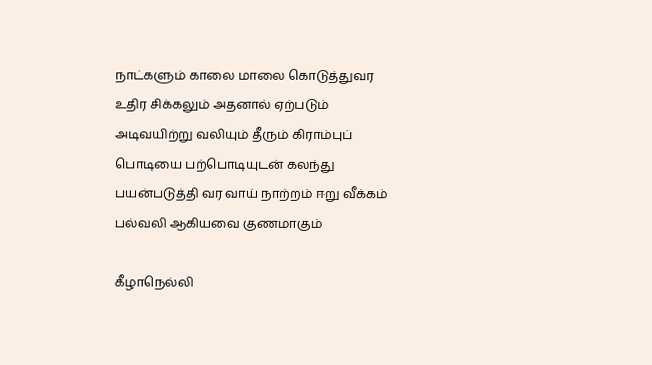நாட்களும் காலை மாலை கொடுத்துவர உதிர சிக்கலும் அதனால் ஏற்படும் அடிவயிற்று வலியும் தீரும் கிராம்புப் பொடியை பற்பொடியுடன் கலந்து பயன்படுத்தி வர வாய் நாற்றம் ஈறு வீக்கம் பல்வலி ஆகியவை குணமாகும்

கீழாநெல்லி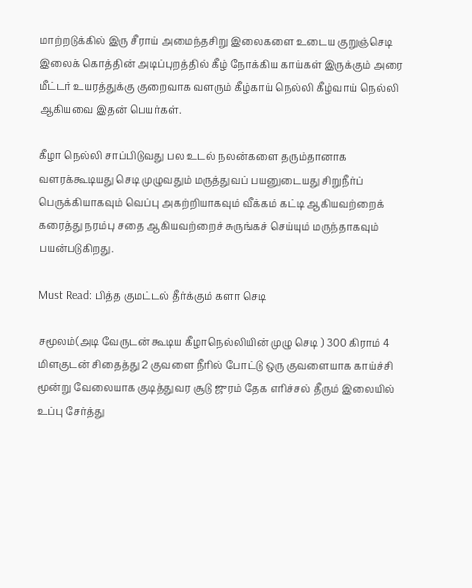மாற்றடுக்கில் இரு சீராய் அமைந்தசிறு இலைகளை உடைய குறுஞ்செடி இலைக் கொத்தின் அடிப்புறத்தில் கீழ் நோக்கிய காய்கள் இருக்கும் அரை மீட்டர் உயரத்துக்கு குறைவாக வளரும் கீழ்காய் நெல்லி கீழ்வாய் நெல்லி ஆகியவை இதன் பெயர்கள்.

கீழா நெல்லி சாப்பிடுவது பல உடல் நலன்களை தரும்தானாக வளரக்கூடியது செடி முழுவதும் மருத்துவப் பயனுடையது சிறுநீர்ப் பெருக்கியாகவும் வெப்பு அகற்றியாகவும் வீக்கம் கட்டி ஆகியவற்றைக் கரைத்து நரம்பு சதை ஆகியவற்றைச் சுருங்கச் செய்யும் மருந்தாகவும் பயன்படுகிறது.

Must Read: பித்த குமட்டல் தீர்க்கும் களா செடி

சமூலம்(அடி வேருடன் கூடிய கீழாநெல்லியின் முழு செடி ) 300 கிராம் 4 மிளகுடன் சிதைத்து 2 குவளை நீரில் போட்டு ஒரு குவளையாக காய்ச்சி மூன்று வேலையாக குடித்துவர சூடு ஜுரம் தேக எரிச்சல் தீரும் இலையில் உப்பு சேர்த்து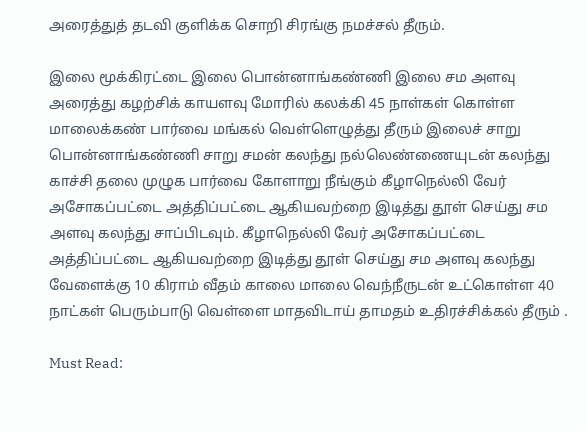அரைத்துத் தடவி குளிக்க சொறி சிரங்கு நமச்சல் தீரும்.

இலை மூக்கிரட்டை இலை பொன்னாங்கண்ணி இலை சம அளவு அரைத்து கழற்சிக் காயளவு மோரில் கலக்கி 45 நாள்கள் கொள்ள மாலைக்கண் பார்வை மங்கல் வெள்ளெழுத்து தீரும் இலைச் சாறு பொன்னாங்கண்ணி சாறு சமன் கலந்து நல்லெண்ணையுடன் கலந்து காச்சி தலை முழுக பார்வை கோளாறு நீங்கும் கீழாநெல்லி வேர் அசோகப்பட்டை அத்திப்பட்டை ஆகியவற்றை இடித்து தூள் செய்து சம அளவு கலந்து சாப்பிடவும். கீழாநெல்லி வேர் அசோகப்பட்டை அத்திப்பட்டை ஆகியவற்றை இடித்து தூள் செய்து சம அளவு கலந்து வேளைக்கு 10 கிராம் வீதம் காலை மாலை வெந்நீருடன் உட்கொள்ள 40 நாட்கள் பெரும்பாடு வெள்ளை மாதவிடாய் தாமதம் உதிரச்சிக்கல் தீரும் .

Must Read: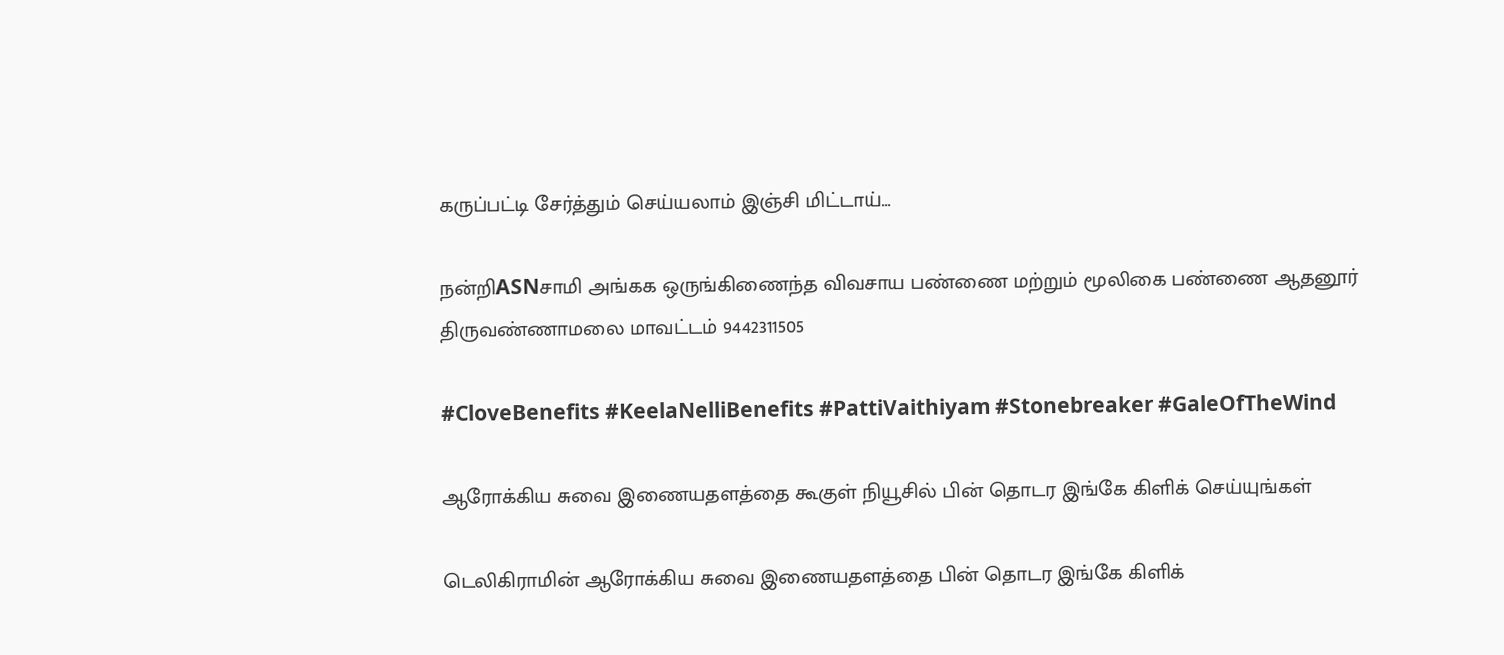கருப்பட்டி சேர்த்தும் செய்யலாம் இஞ்சி மிட்டாய்…

நன்றிASNசாமி அங்கக ஒருங்கிணைந்த விவசாய பண்ணை மற்றும் மூலிகை பண்ணை ஆதனூர் திருவண்ணாமலை மாவட்டம் 9442311505

#CloveBenefits #KeelaNelliBenefits #PattiVaithiyam #Stonebreaker #GaleOfTheWind

ஆரோக்கிய சுவை இணையதளத்தை கூகுள் நியூசில் பின் தொடர இங்கே கிளிக் செய்யுங்கள்

டெலிகிராமின் ஆரோக்கிய சுவை இணையதளத்தை பின் தொடர இங்கே கிளிக்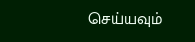செய்யவும்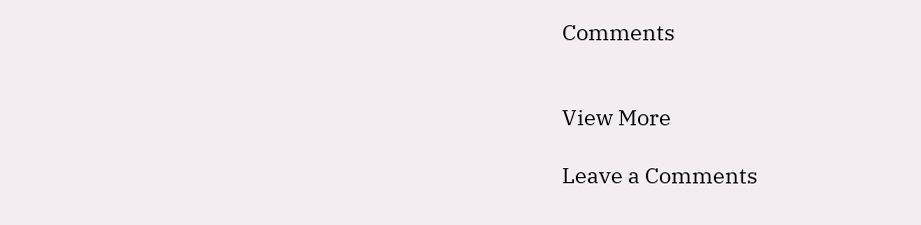Comments


View More

Leave a Comments